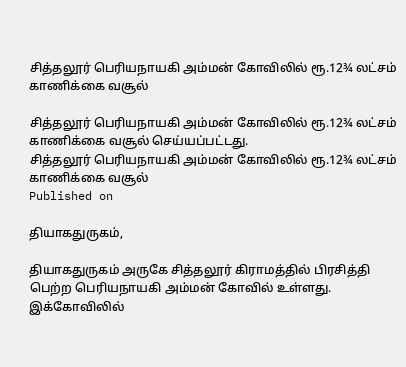சித்தலூர் பெரியநாயகி அம்மன் கோவிலில் ரூ.12¾ லட்சம் காணிக்கை வசூல்

சித்தலூர் பெரியநாயகி அம்மன் கோவிலில் ரூ.12¾ லட்சம் காணிக்கை வசூல் செய்யப்பட்டது.
சித்தலூர் பெரியநாயகி அம்மன் கோவிலில் ரூ.12¾ லட்சம் காணிக்கை வசூல்
Published on

தியாகதுருகம்,

தியாகதுருகம் அருகே சித்தலூர் கிராமத்தில் பிரசித்தி பெற்ற பெரியநாயகி அம்மன் கோவில் உள்ளது. இக்கோவிலில்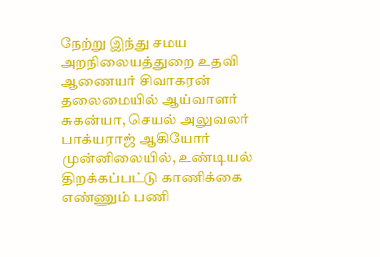நேற்று இந்து சமய அறநிலையத்துறை உதவி ஆணையர் சிவாகரன் தலைமையில் ஆய்வாளர் சுகன்யா, செயல் அலுவலர் பாக்யராஜ் ஆகியோர் முன்னிலையில், உண்டியல் திறக்கப்பட்டு காணிக்கை எண்ணும் பணி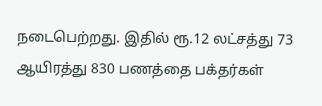நடைபெற்றது. இதில் ரூ.12 லட்சத்து 73 ஆயிரத்து 830 பணத்தை பக்தர்கள்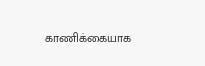காணிக்கையாக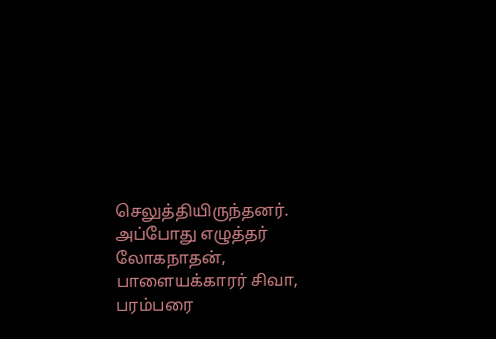செலுத்தியிருந்தனர். அப்போது எழுத்தர் லோகநாதன், பாளையக்காரர் சிவா, பரம்பரை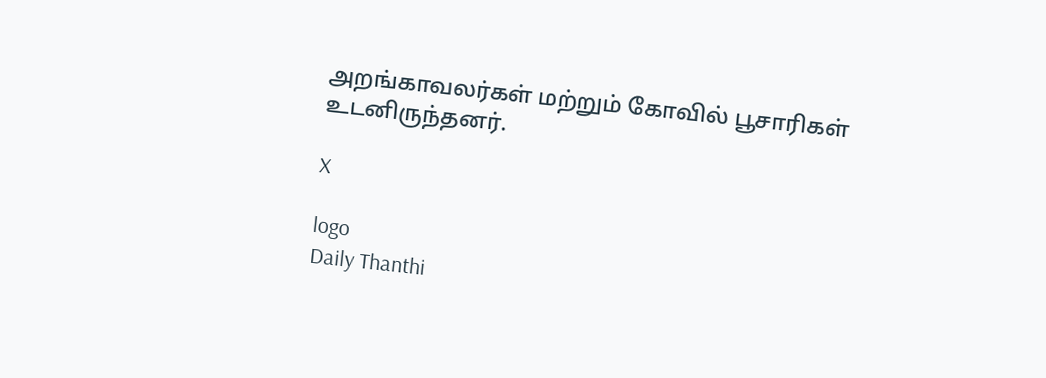அறங்காவலர்கள் மற்றும் கோவில் பூசாரிகள் உடனிருந்தனர்.

X

logo
Daily Thanthi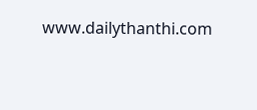www.dailythanthi.com